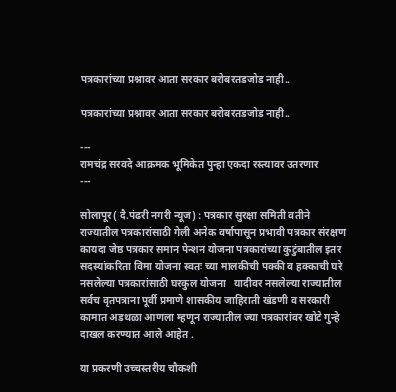पत्रकारांच्या प्रश्नावर आता सरकार बरोबरतडजोड नाही..

पत्रकारांच्या प्रश्नावर आता सरकार बरोबरतडजोड नाही..

---
रामचंद्र सरवदे आक्रमक भूमिकेत पुन्हा एकदा रस्त्यावर उतरणार
---

सोलापूर( दै.पंढरी नगरी न्यूज) : पत्रकार सुरक्षा समिती वतीने  राज्यातील पत्रकारांसाठी गेली अनेक वर्षापासून प्रभावी पत्रकार संरक्षण कायदा जेष्ठ पत्रकार समान पेन्शन योजना पत्रकारांच्या कुटुंबातील इतर सदस्यांकरिता विमा योजना स्वतः च्या मालकीची पक्की व हक्काची घरे नसलेल्या पत्रकारांसाठी घरकुल योजना   यादीवर नसलेल्या राज्यातील सर्वच वृतपत्राना पूर्वी प्रमाणे शासकीय जाहिराती खंडणी व सरकारी कामात अडथळा आणला म्हणून राज्यातील ज्या पत्रकारांवर खोटे गुन्हे दाखल करण्यात आले आहेत .

या प्रकरणी उच्चस्तरीय चौकशी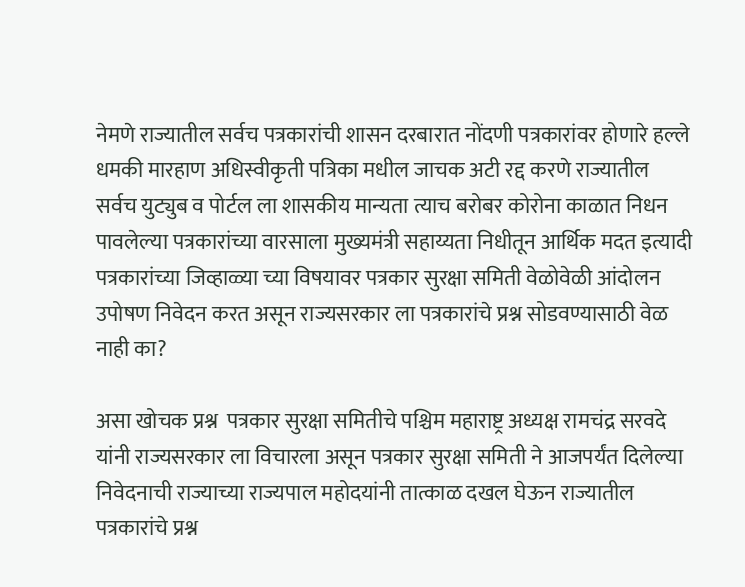नेमणे राज्यातील सर्वच पत्रकारांची शासन दरबारात नोंदणी पत्रकारांवर होणारे हल्ले धमकी मारहाण अधिस्वीकृती पत्रिका मधील जाचक अटी रद्द करणे राज्यातील सर्वच युट्युब व पोर्टल ला शासकीय मान्यता त्याच बरोबर कोरोना काळात निधन पावलेल्या पत्रकारांच्या वारसाला मुख्यमंत्री सहाय्यता निधीतून आर्थिक मदत इत्यादी पत्रकारांच्या जिव्हाळ्या च्या विषयावर पत्रकार सुरक्षा समिती वेळोवेळी आंदोलन उपोषण निवेदन करत असून राज्यसरकार ला पत्रकारांचे प्रश्न सोडवण्यासाठी वेळ नाही का?

असा खोचक प्रश्न  पत्रकार सुरक्षा समितीचे पश्चिम महाराष्ट्र अध्यक्ष रामचंद्र सरवदे यांनी राज्यसरकार ला विचारला असून पत्रकार सुरक्षा समिती ने आजपर्यंत दिलेल्या निवेदनाची राज्याच्या राज्यपाल महोदयांनी तात्काळ दखल घेऊन राज्यातील पत्रकारांचे प्रश्न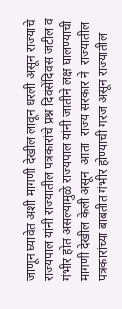जाणून घ्यावेत अशी मागणी देखील लावून धरली असून राज्याचे राज्यपाल यांनी राज्यातील पत्रकारांचे प्रश्न दिवसेंदिवस जटील व गंभीर होत असल्यामुळे राज्यपाल यांनी जातीने लक्ष घालण्याची मागणी देखील केली असून  आता  राज्य सरकार ने  राज्यातील  पत्रकारांच्या बाबतीत गंभीर होण्याची गरज असून राज्यातील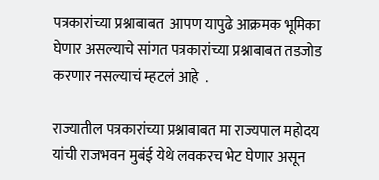पत्रकारांच्या प्रश्नाबाबत  आपण यापुढे आक्रमक भूमिका घेणार असल्याचे सांगत पत्रकारांच्या प्रश्नाबाबत तडजोड करणार नसल्याचं म्हटलं आहे  .

राज्यातील पत्रकारांच्या प्रश्नाबाबत मा राज्यपाल महोदय यांची राजभवन मुबंई येथे लवकरच भेट घेणार असून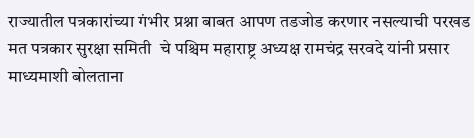राज्यातील पत्रकारांच्या गंभीर प्रश्ना बाबत आपण तडजोड करणार नसल्याची परखड मत पत्रकार सुरक्षा समिती  चे पश्चिम महाराष्ट्र अध्यक्ष रामचंद्र सरवदे यांनी प्रसार माध्यमाशी बोलताना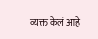व्यक्त केलं आहे